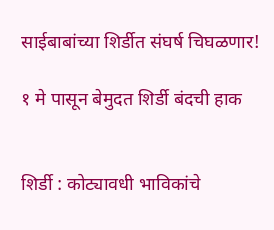साईबाबांच्या शिर्डीत संघर्ष चिघळणार!

१ मे पासून बेमुदत शिर्डी बंदची हाक


शिर्डी : कोट्यावधी भाविकांचे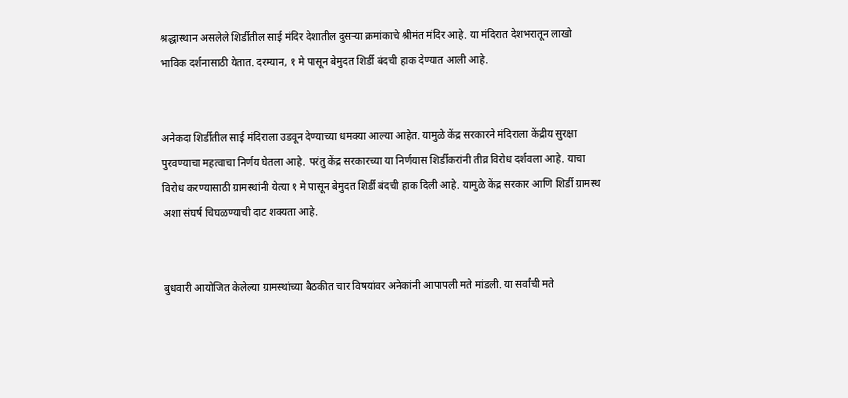श्रद्धास्थान असलेले शिर्डीतील साई मंदिर देशातील दुसऱ्या क्रमांकाचे श्रीमंत मंदिर आहे. या मंदिरात देशभरातून लाखो भाविक दर्शनासाठी येतात. दरम्यान, १ मे पासून बेमुदत शिर्डी बंदची हाक देण्यात आली आहे.


अनेकदा शिर्डीतील साई मंदिराला उडवून देण्याच्या धमक्या आल्या आहेत. यामुळे केंद्र सरकारने मंदिराला केंद्रीय सुरक्षा पुरवण्याचा महत्वाचा निर्णय घेतला आहे. परंतु केंद्र सरकारच्या या निर्णयास शिर्डीकरांनी तीव्र विरोध दर्शवला आहे. याचा विरोध करण्यासाठी ग्रामस्थांनी येत्या १ मे पासून बेमुदत शिर्डी बंदची हाक दिली आहे. यामुळे केंद्र सरकार आणि शिर्डी ग्रामस्थ अशा संघर्ष चिघळण्याची दाट शक्यता आहे.


बुधवारी आयोजित केलेल्या ग्रामस्थांच्या बैठकीत चार विषयांवर अनेकांनी आपापली मते मांडली. या सर्वांची मते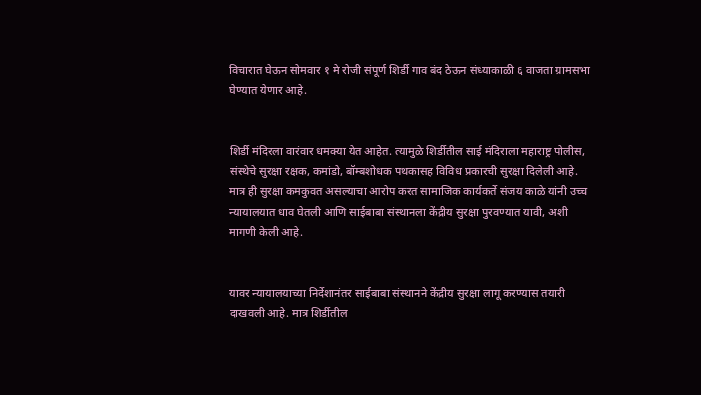विचारात घेऊन सोमवार १ मे रोजी संपूर्ण शिर्डी गाव बंद ठेऊन संध्याकाळी ६ वाजता ग्रामसभा घेण्यात येणार आहे.


शिर्डी मंदिरला वारंवार धमक्या येत आहेत. त्यामुळे शिर्डीतील साई मंदिराला महाराष्ट्र पोलीस, संस्थेचे सुरक्षा रक्षक, कमांडो, बॉम्बशोधक पथकासह विविध प्रकारची सुरक्षा दिलेली आहे. मात्र ही सुरक्षा कमकुवत असल्याचा आरोप करत सामाजिक कार्यकर्ते संजय काळे यांनी उच्च न्यायालयात धाव घेतली आणि साईबाबा संस्थानला केंद्रीय सुरक्षा पुरवण्यात यावी, अशी मागणी केली आहे.


यावर न्यायालयाच्या निर्देशानंतर साईबाबा संस्थानने केंद्रीय सुरक्षा लागू करण्यास तयारी दाखवली आहे. मात्र शिर्डीतील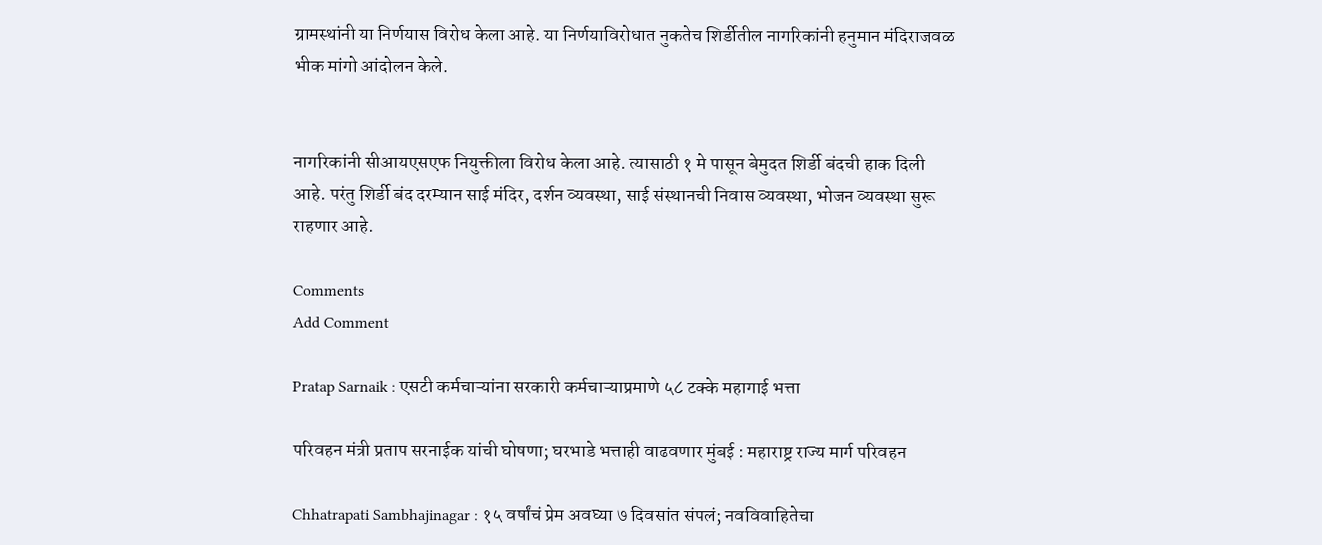ग्रामस्थांनी या निर्णयास विरोध केला आहे. या निर्णयाविरोधात नुकतेच शिर्डीतील नागरिकांनी हनुमान मंदिराजवळ भीक मांगो आंदोलन केले.


नागरिकांनी सीआयएसएफ नियुक्तीला विरोध केला आहे. त्यासाठी १ मे पासून बेमुदत शिर्डी बंदची हाक दिली आहे. परंतु शिर्डी बंद दरम्यान साई मंदिर, दर्शन व्यवस्था, साई संस्थानची निवास व्यवस्था, भोजन व्यवस्था सुरू राहणार आहे.

Comments
Add Comment

Pratap Sarnaik : एसटी कर्मचाऱ्यांना सरकारी कर्मचाऱ्याप्रमाणे ५८ टक्के महागाई भत्ता

परिवहन मंत्री प्रताप सरनाईक यांची घोषणा; घरभाडे भत्ताही वाढवणार मुंबई : महाराष्ट्र राज्य मार्ग परिवहन

Chhatrapati Sambhajinagar : १५ वर्षांचं प्रेम अवघ्या ७ दिवसांत संपलं; नवविवाहितेचा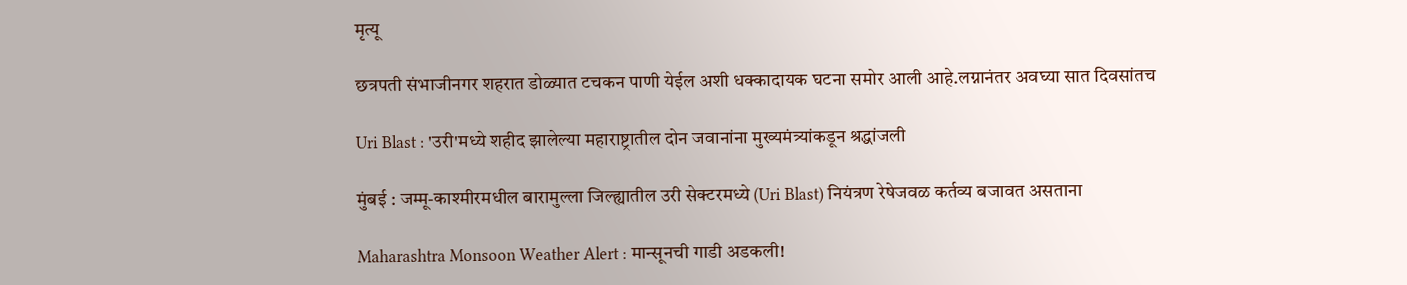मृत्यू

छत्रपती संभाजीनगर शहरात डोळ्यात टचकन पाणी येईल अशी धक्कादायक घटना समोर आली आहे.लग्नानंतर अवघ्या सात दिवसांतच

Uri Blast : 'उरी'मध्ये शहीद झालेल्या महाराष्ट्रातील दोन जवानांना मुख्यमंत्र्यांकडून श्रद्धांजली

मुंबई : जम्मू-काश्मीरमधील बारामुल्ला जिल्ह्यातील उरी सेक्टरमध्ये (Uri Blast) नियंत्रण रेषेजवळ कर्तव्य बजावत असताना

Maharashtra Monsoon Weather Alert : मान्सूनची गाडी अडकली!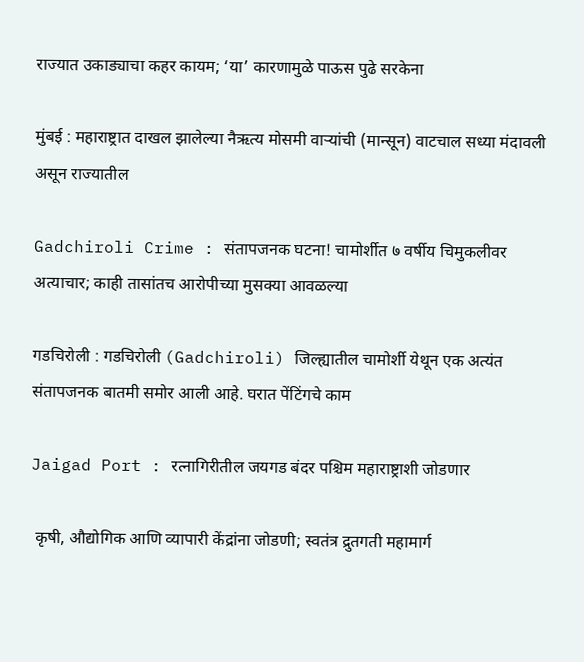राज्यात उकाड्याचा कहर कायम; ‘या’ कारणामुळे पाऊस पुढे सरकेना

मुंबई : महाराष्ट्रात दाखल झालेल्या नैऋत्य मोसमी वाऱ्यांची (मान्सून) वाटचाल सध्या मंदावली असून राज्यातील

Gadchiroli Crime : संतापजनक घटना! चामोर्शीत ७ वर्षीय चिमुकलीवर अत्याचार; काही तासांतच आरोपीच्या मुसक्या आवळल्या

गडचिरोली : गडचिरोली (Gadchiroli) जिल्ह्यातील चामोर्शी येथून एक अत्यंत संतापजनक बातमी समोर आली आहे. घरात पेंटिंगचे काम

Jaigad Port : रत्नागिरीतील जयगड बंदर पश्चिम महाराष्ट्राशी जोडणार

 कृषी, औद्योगिक आणि व्यापारी केंद्रांना जोडणी; स्वतंत्र द्रुतगती महामार्ग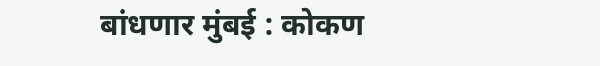बांधणार मुंबई : कोकण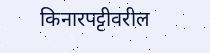किनारपट्टीवरील